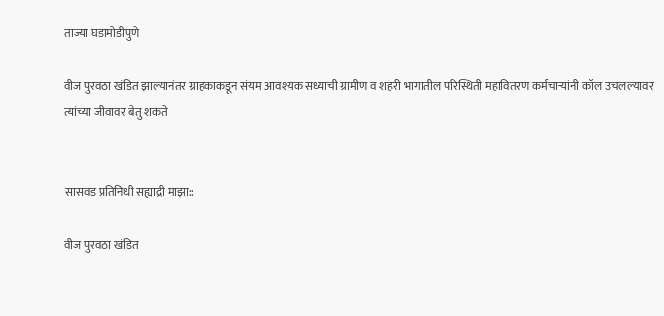ताज्या घडामोडीपुणे

वीज पुरवठा खंडित झाल्यानंतर ग्राहकाकडून संयम आवश्यक सध्याची ग्रामीण व शहरी भागातील परिस्थिती महावितरण कर्मचाऱ्यांनी कॉल उचलल्यावर त्यांच्या जीवावर बेतु शकते


सासवड प्रतिनिधी सह्याद्री माझा::

वीज पुरवठा खंडित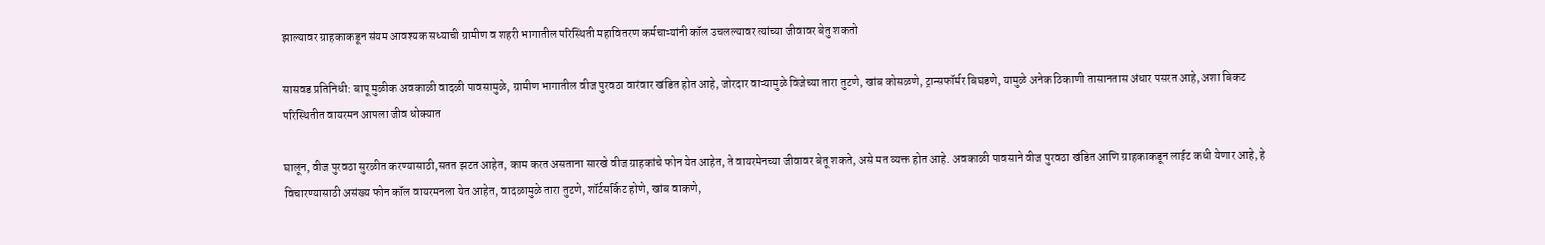झाल्यावर ग्राहकाकडून संयम आवश्यक सध्याची ग्रामीण व शहरी भागातील परिस्थिती महावितरण कर्मचाऱ्यांनी कॉल उचलल्यावर त्यांच्या जीवावर बेतु शकतो

सासवड प्रतिनिधी: बापू मुळीक अवकाळी वादळी पावसामुळे, ग्रामीण भागातील वीज पुरवठा वारंवार खंडित होत आहे, जोरदार वाऱ्यामुळे विजेच्या तारा तुटणे, खांब कोसळणे, ट्रान्सफॉर्मर बिघडणे, यामुळे अनेक ठिकाणी तासानतास अंधार पसरत आहे, अशा बिकट परिस्थितीत वायरमन आपला जीव धोक्यात

घालून, वीज पुरवठा सुरळीत करण्यासाठी,सतत झटत आहेत, काम करत असताना सारखे वीज ग्राहकांचे फोन येत आहेत, ते वायरमेनच्या जीवावर बेतू शकते, असे मत व्यक्त होत आहे. अवकाळी पावसाने वीज पुरवठा खंडित आणि ग्राहकाकडून लाईट कधी येणार आहे, हे विचारण्यासाठी असंख्य फोन कॉल वायरमनला येत आहेत, वादळामुळे तारा तुटणे, शॉर्टसर्किट होणे, खांब वाकणे,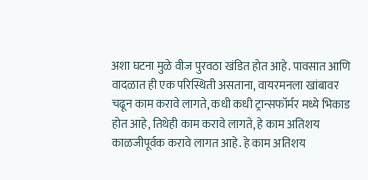अशा घटना मुळे वीज पुरवठा खंडित होत आहे. पावसात आणि वादळात ही एक परिस्थिती असताना, वायरमनला खांबावर चढून काम करावे लागते, कधी कधी ट्रान्सफॉर्मर मध्ये भिकाड होत आहे, तिथेही काम करावे लागते, हे काम अतिशय काळजीपूर्वक करावे लागत आहे. हे काम अतिशय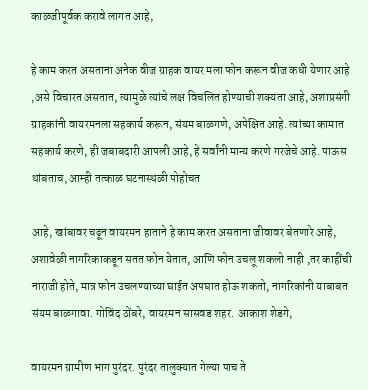काळजीपूर्वक करावे लागत आहे,

हे काम करत असताना अनेक वीज ग्राहक वायर मला फोन करून वीज कधी येणार आहे ,असे विचारत असतात, त्यामुळे त्यांचे लक्ष विचलित होण्याची शक्यता आहे, अशाप्रसंगी ग्राहकांनी वायरमनला सहकार्य करून, संयम बाळगणे, अपेक्षित आहे. त्यांच्या कामात सहकार्य करणे, ही जबाबदारी आपली आहे, हे सर्वांनी मान्य करणे गरजेचे आहे. पाऊस थांबताच, आम्ही तत्काळ घटनास्थळी पोहोचत

आहे, खांबावर चढून वायरमन हाताने हे काम करत असताना जीवावर बेतणारे आहे, अशावेळी नागरिकाकडून सतत फोन येतात, आणि फोन उचलू शकलो नाही ,तर काहींची नाराजी होते, मात्र फोन उचलण्याच्या घाईत अपघात होऊ शकतो, नागरिकांनी याबाबत संयम बाळगावा. गोविंद ठोंबरे, वायरमन सासवड शहर. आकाश शेडगे,

वायरमन ग्रामीण भाग पुरंदर. पुरंदर तालुक्यात गेल्या पाच ते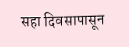सहा दिवसापासून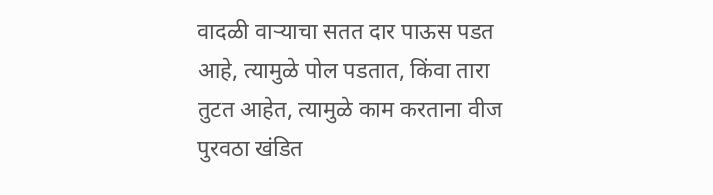वादळी वाऱ्याचा सतत दार पाऊस पडत आहे, त्यामुळे पोल पडतात, किंवा तारा तुटत आहेत, त्यामुळे काम करताना वीज पुरवठा खंडित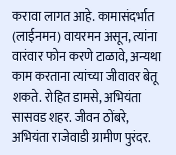करावा लागत आहे. कामासंदर्भात (लाईनमन) वायरमन असून, त्यांना वारंवार फोन करणे टाळावे, अन्यथा काम करताना त्यांच्या जीवावर बेतू शकते. रोहित डामसे, अभियंता सासवड शहर. जीवन ठोंबरे, अभियंता राजेवाडी ग्रामीण पुरंदर.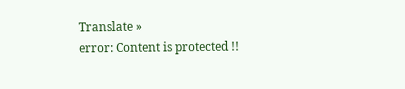Translate »
error: Content is protected !!